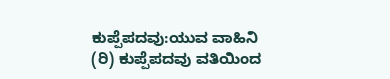ಕುಪ್ಪೆಪದವು:ಯುವ ವಾಹಿನಿ (ರಿ) ಕುಪ್ಪೆಪದವು ವತಿಯಿಂದ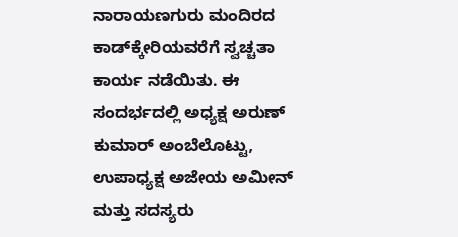ನಾರಾಯಣಗುರು ಮಂದಿರದ ಕಾಡ್‍ಕ್ಕೇರಿಯವರೆಗೆ ಸ್ವಚ್ಚತಾ ಕಾರ್ಯ ನಡೆಯಿತು. ಈ ಸಂದರ್ಭದಲ್ಲಿ ಅಧ್ಯಕ್ಷ ಅರುಣ್ ಕುಮಾರ್ ಅಂಬೆಲೊಟ್ಟು, ಉಪಾಧ್ಯಕ್ಷ ಅಜೇಯ ಅಮೀನ್ ಮತ್ತು ಸದಸ್ಯರು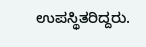ಉಪಸ್ಥಿತರಿದ್ದರು.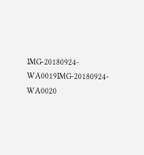IMG-20180924-WA0019IMG-20180924-WA0020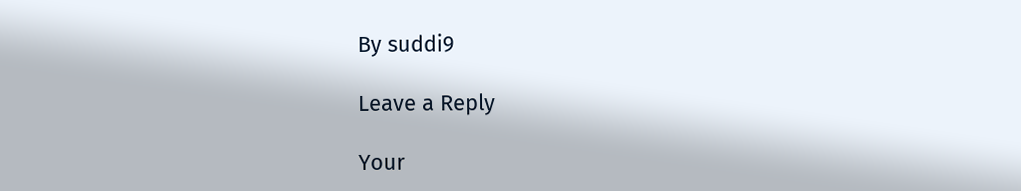By suddi9

Leave a Reply

Your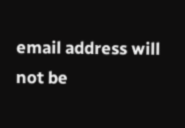email address will not be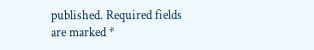published. Required fields are marked *